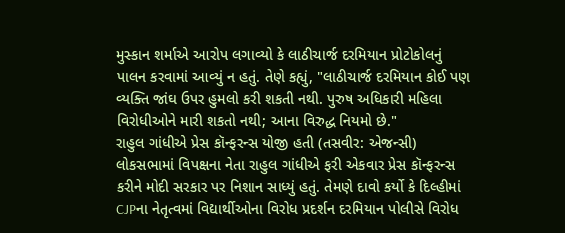મુસ્કાન શર્માએ આરોપ લગાવ્યો કે લાઠીચાર્જ દરમિયાન પ્રોટોકોલનું પાલન કરવામાં આવ્યું ન હતું. તેણે કહ્યું, "લાઠીચાર્જ દરમિયાન કોઈ પણ વ્યક્તિ જાંઘ ઉપર હુમલો કરી શકતી નથી. પુરુષ અધિકારી મહિલા વિરોધીઓને મારી શકતો નથી; આના વિરુદ્ધ નિયમો છે."
રાહુલ ગાંધીએ પ્રેસ કૉન્ફરન્સ યોજી હતી (તસવીર: એજન્સી)
લોકસભામાં વિપક્ષના નેતા રાહુલ ગાંધીએ ફરી એકવાર પ્રેસ કૉન્ફરન્સ કરીને મોદી સરકાર પર નિશાન સાધ્યું હતું. તેમણે દાવો કર્યો કે દિલ્હીમાં CJPના નેતૃત્વમાં વિદ્યાર્થીઓના વિરોધ પ્રદર્શન દરમિયાન પોલીસે વિરોધ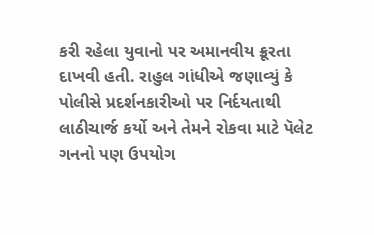કરી રહેલા યુવાનો પર અમાનવીય ક્રૂરતા દાખવી હતી. રાહુલ ગાંધીએ જણાવ્યું કે પોલીસે પ્રદર્શનકારીઓ પર નિર્દયતાથી લાઠીચાર્જ કર્યો અને તેમને રોકવા માટે પૅલેટ ગનનો પણ ઉપયોગ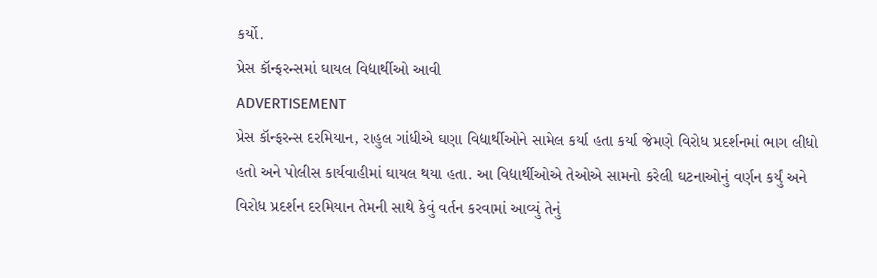કર્યો.
પ્રેસ કૉન્ફરન્સમાં ઘાયલ વિદ્યાર્થીઓ આવી
ADVERTISEMENT
પ્રેસ કૉન્ફરન્સ દરમિયાન, રાહુલ ગાંધીએ ઘણા વિદ્યાર્થીઓને સામેલ કર્યા હતા કર્યા જેમણે વિરોધ પ્રદર્શનમાં ભાગ લીધો હતો અને પોલીસ કાર્યવાહીમાં ઘાયલ થયા હતા. આ વિદ્યાર્થીઓએ તેઓએ સામનો કરેલી ઘટનાઓનું વર્ણન કર્યું અને વિરોધ પ્રદર્શન દરમિયાન તેમની સાથે કેવું વર્તન કરવામાં આવ્યું તેનું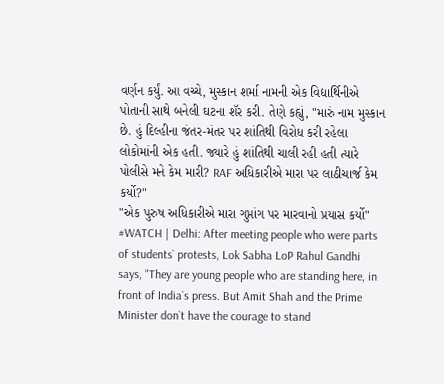વર્ણન કર્યું. આ વચ્ચે, મુસ્કાન શર્મા નામની એક વિદ્યાર્થિનીએ પોતાની સાથે બનેલી ઘટના શૅર કરી. તેણે કહ્યું, "મારું નામ મુસ્કાન છે. હું દિલ્હીના જંતર-મંતર પર શાંતિથી વિરોધ કરી રહેલા લોકોમાંની એક હતી. જ્યારે હું શાંતિથી ચાલી રહી હતી ત્યારે પોલીસે મને કેમ મારી? RAF અધિકારીએ મારા પર લાઠીચાર્જ કેમ કર્યો?"
"એક પુરુષ અધિકારીએ મારા ગુપ્તાંગ પર મારવાનો પ્રયાસ કર્યો"
#WATCH | Delhi: After meeting people who were parts of students` protests, Lok Sabha LoP Rahul Gandhi says, "They are young people who are standing here, in front of India`s press. But Amit Shah and the Prime Minister don`t have the courage to stand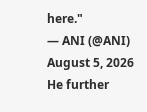here."
— ANI (@ANI) August 5, 2026
He further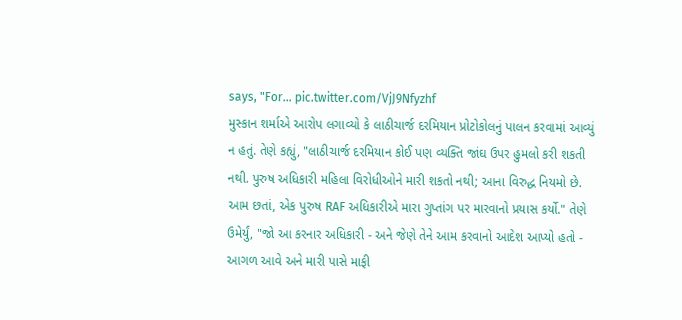says, "For… pic.twitter.com/VjJ9Nfyzhf
મુસ્કાન શર્માએ આરોપ લગાવ્યો કે લાઠીચાર્જ દરમિયાન પ્રોટોકોલનું પાલન કરવામાં આવ્યું ન હતું. તેણે કહ્યું, "લાઠીચાર્જ દરમિયાન કોઈ પણ વ્યક્તિ જાંઘ ઉપર હુમલો કરી શકતી નથી. પુરુષ અધિકારી મહિલા વિરોધીઓને મારી શકતો નથી; આના વિરુદ્ધ નિયમો છે. આમ છતાં, એક પુરુષ RAF અધિકારીએ મારા ગુપ્તાંગ પર મારવાનો પ્રયાસ કર્યો." તેણે ઉમેર્યું, "જો આ કરનાર અધિકારી - અને જેણે તેને આમ કરવાનો આદેશ આપ્યો હતો - આગળ આવે અને મારી પાસે માફી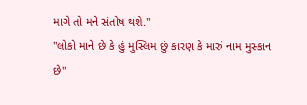માગે તો મને સંતોષ થશે."
"લોકો માને છે કે હું મુસ્લિમ છું કારણ કે મારું નામ મુસ્કાન છે"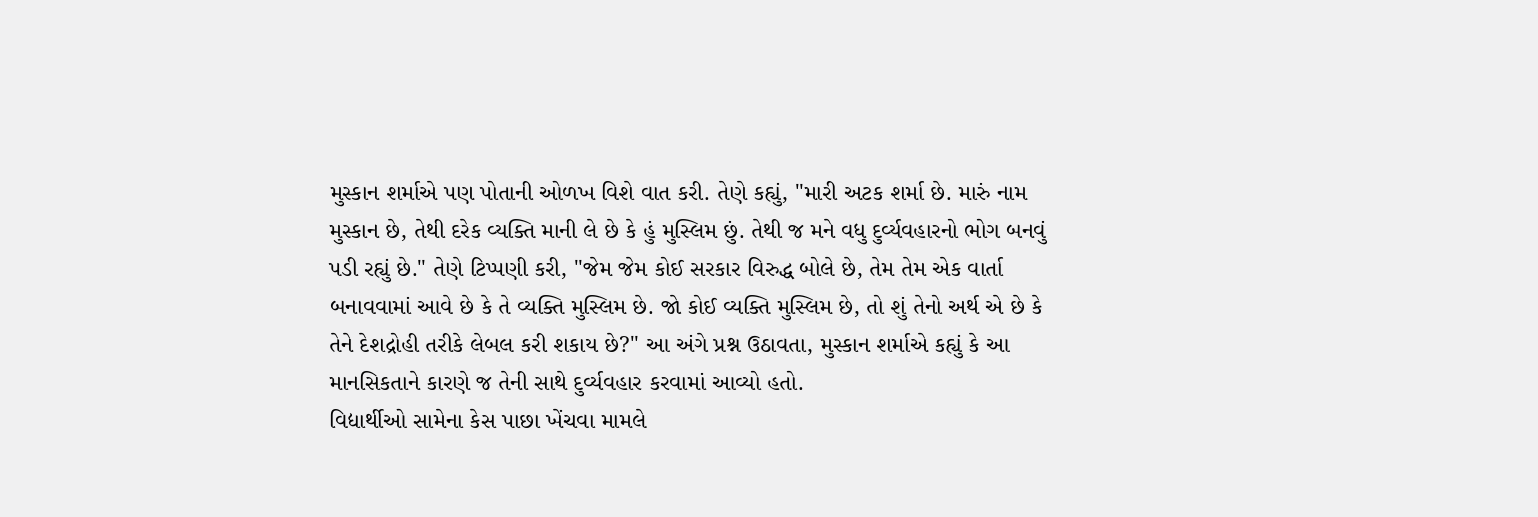મુસ્કાન શર્માએ પણ પોતાની ઓળખ વિશે વાત કરી. તેણે કહ્યું, "મારી અટક શર્મા છે. મારું નામ મુસ્કાન છે, તેથી દરેક વ્યક્તિ માની લે છે કે હું મુસ્લિમ છું. તેથી જ મને વધુ દુર્વ્યવહારનો ભોગ બનવું પડી રહ્યું છે." તેણે ટિપ્પણી કરી, "જેમ જેમ કોઈ સરકાર વિરુદ્ધ બોલે છે, તેમ તેમ એક વાર્તા બનાવવામાં આવે છે કે તે વ્યક્તિ મુસ્લિમ છે. જો કોઈ વ્યક્તિ મુસ્લિમ છે, તો શું તેનો અર્થ એ છે કે તેને દેશદ્રોહી તરીકે લેબલ કરી શકાય છે?" આ અંગે પ્રશ્ન ઉઠાવતા, મુસ્કાન શર્માએ કહ્યું કે આ માનસિકતાને કારણે જ તેની સાથે દુર્વ્યવહાર કરવામાં આવ્યો હતો.
વિદ્યાર્થીઓ સામેના કેસ પાછા ખેંચવા મામલે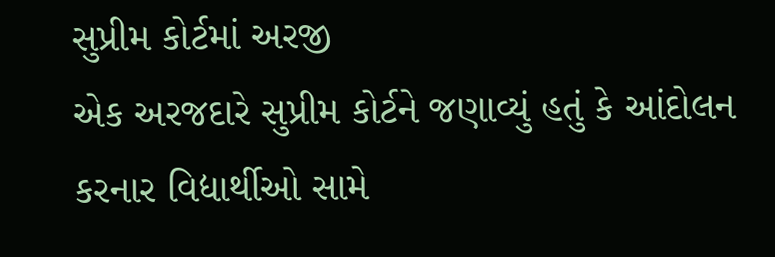સુપ્રીમ કોર્ટમાં અરજી
એક અરજદારે સુપ્રીમ કોર્ટને જણાવ્યું હતું કે આંદોલન કરનાર વિદ્યાર્થીઓ સામે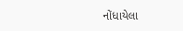નોંધાયેલા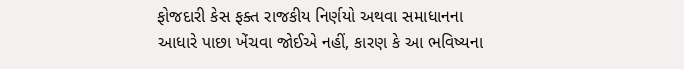ફોજદારી કેસ ફક્ત રાજકીય નિર્ણયો અથવા સમાધાનના આધારે પાછા ખેંચવા જોઈએ નહીં, કારણ કે આ ભવિષ્યના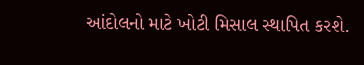આંદોલનો માટે ખોટી મિસાલ સ્થાપિત કરશે.